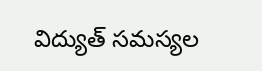విద్యుత్ సమస్యల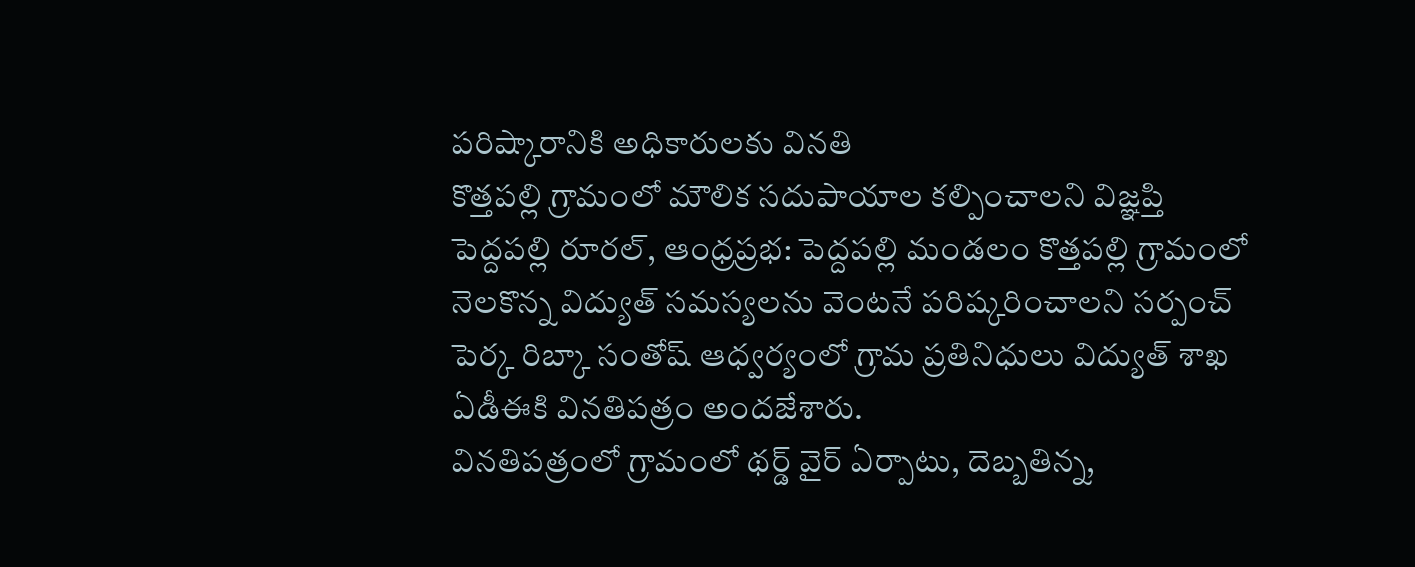పరిష్కారానికి అధికారులకు వినతి
కొత్తపల్లి గ్రామంలో మౌలిక సదుపాయాల కల్పించాలని విజ్ఞప్తి
పెద్దపల్లి రూరల్, ఆంధ్రప్రభ: పెద్దపల్లి మండలం కొత్తపల్లి గ్రామంలో నెలకొన్న విద్యుత్ సమస్యలను వెంటనే పరిష్కరించాలని సర్పంచ్ పెర్క రిబ్కా సంతోష్ ఆధ్వర్యంలో గ్రామ ప్రతినిధులు విద్యుత్ శాఖ ఏడీఈకి వినతిపత్రం అందజేశారు.
వినతిపత్రంలో గ్రామంలో థర్డ్ వైర్ ఏర్పాటు, దెబ్బతిన్న,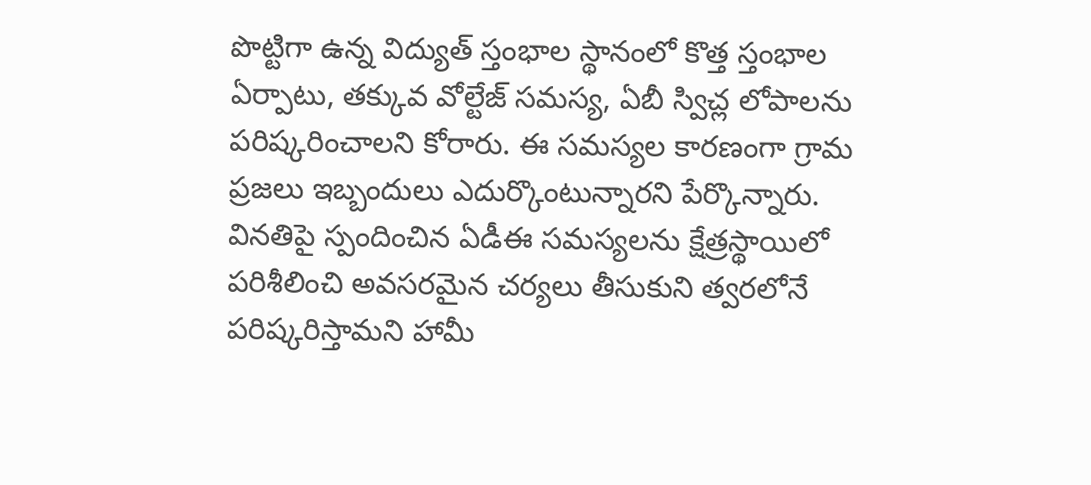పొట్టిగా ఉన్న విద్యుత్ స్తంభాల స్థానంలో కొత్త స్తంభాల ఏర్పాటు, తక్కువ వోల్టేజ్ సమస్య, ఏబీ స్విచ్ల లోపాలను పరిష్కరించాలని కోరారు. ఈ సమస్యల కారణంగా గ్రామ ప్రజలు ఇబ్బందులు ఎదుర్కొంటున్నారని పేర్కొన్నారు.
వినతిపై స్పందించిన ఏడీఈ సమస్యలను క్షేత్రస్థాయిలో పరిశీలించి అవసరమైన చర్యలు తీసుకుని త్వరలోనే పరిష్కరిస్తామని హామీ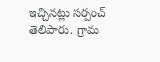ఇచ్చినట్లు సర్పంచ్ తెలిపారు. గ్రామ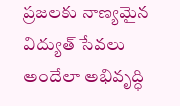ప్రజలకు నాణ్యమైన విద్యుత్ సేవలు అందేలా అభివృద్ధి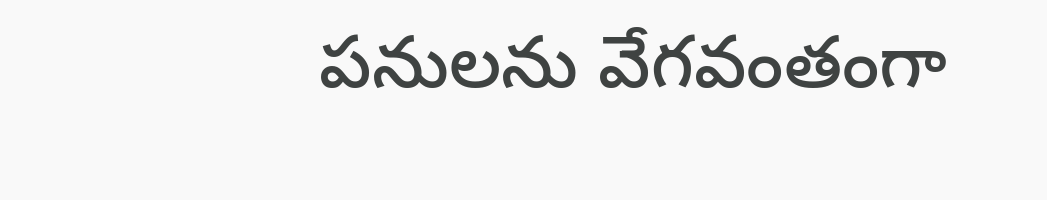పనులను వేగవంతంగా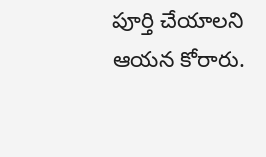పూర్తి చేయాలని ఆయన కోరారు.